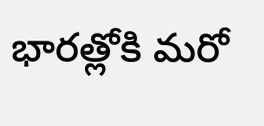భారత్లోకి మరో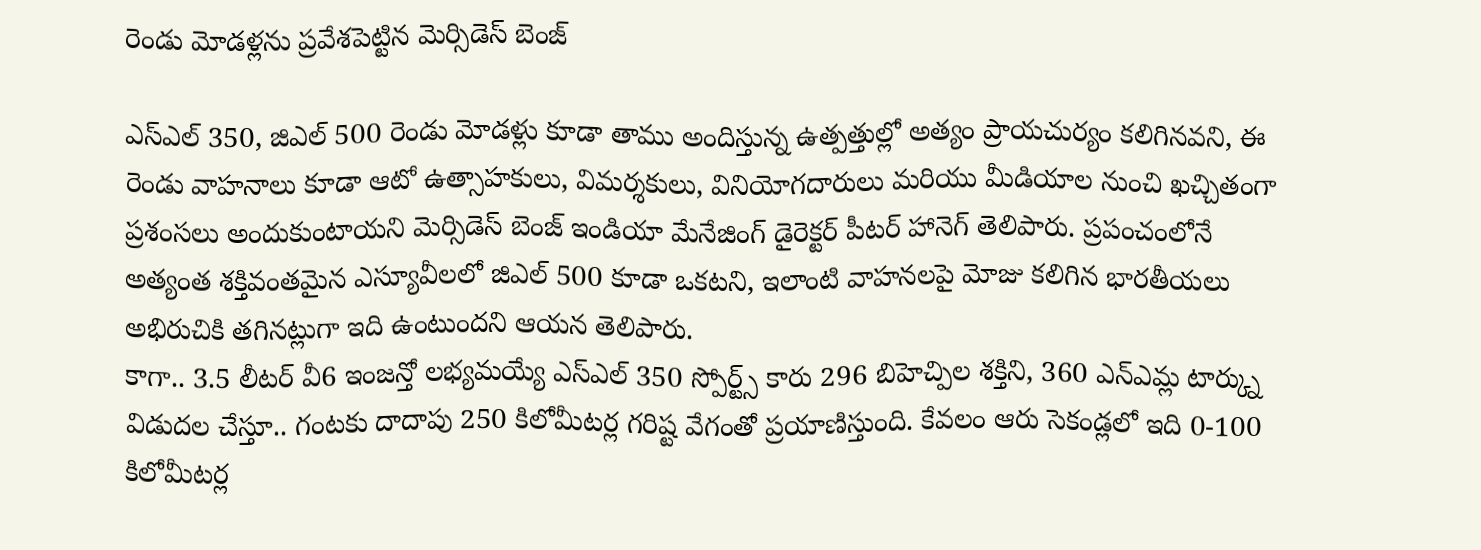రెండు మోడళ్లను ప్రవేశపెట్టిన మెర్సిడెస్ బెంజ్

ఎస్ఎల్ 350, జిఎల్ 500 రెండు మోడళ్లు కూడా తాము అందిస్తున్న ఉత్పత్తుల్లో అత్యం ప్రాయచుర్యం కలిగినవని, ఈ రెండు వాహనాలు కూడా ఆటో ఉత్సాహకులు, విమర్శకులు, వినియోగదారులు మరియు మీడియాల నుంచి ఖచ్చితంగా ప్రశంసలు అందుకుంటాయని మెర్సిడెస్ బెంజ్ ఇండియా మేనేజింగ్ డైరెక్టర్ పీటర్ హానెగ్ తెలిపారు. ప్రపంచంలోనే అత్యంత శక్తివంతమైన ఎస్యూవీలలో జిఎల్ 500 కూడా ఒకటని, ఇలాంటి వాహనలపై మోజు కలిగిన భారతీయలు అభిరుచికి తగినట్లుగా ఇది ఉంటుందని ఆయన తెలిపారు.
కాగా.. 3.5 లీటర్ వీ6 ఇంజన్తో లభ్యమయ్యే ఎస్ఎల్ 350 స్పోర్ట్స్ కారు 296 బిహెచ్పిల శక్తిని, 360 ఎన్ఎమ్ల టార్క్ను విడుదల చేస్తూ.. గంటకు దాదాపు 250 కిలోమీటర్ల గరిష్ట వేగంతో ప్రయాణిస్తుంది. కేవలం ఆరు సెకండ్లలో ఇది 0-100 కిలోమీటర్ల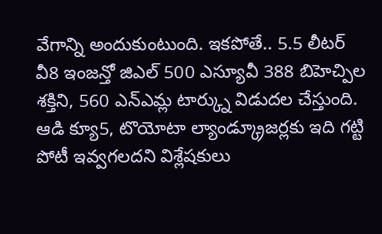వేగాన్ని అందుకుంటుంది. ఇకపోతే.. 5.5 లీటర్ వీ8 ఇంజన్తో జిఎల్ 500 ఎస్యూవీ 388 బిహెచ్పిల శక్తిని, 560 ఎన్ఎమ్ల టార్క్ను విడుదల చేస్తుంది. ఆడి క్యూ5, టొయోటా ల్యాండ్క్రూజర్లకు ఇది గట్టి పోటీ ఇవ్వగలదని విశ్లేషకులు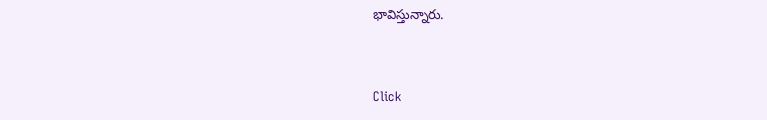భావిస్తున్నారు.


Click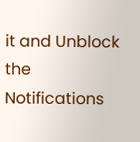it and Unblock the Notifications